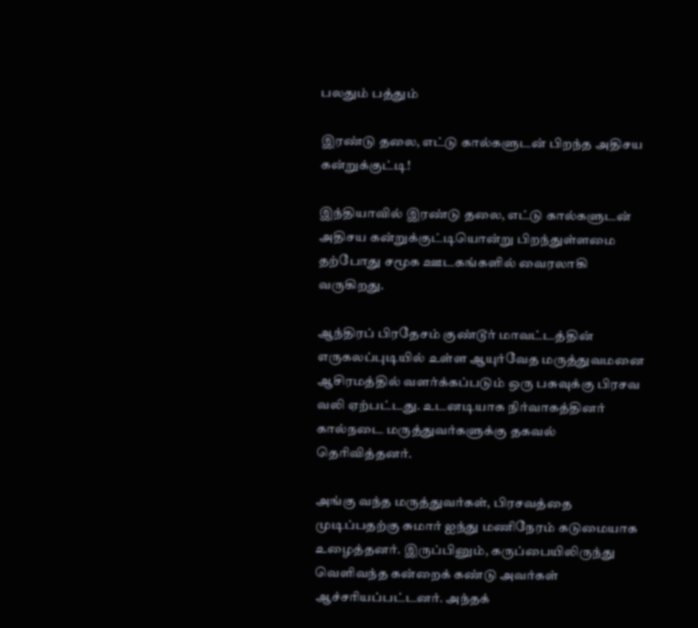பலதும் பத்தும்

இரண்டு தலை, எட்டு கால்களுடன் பிறந்த அதிசய கன்றுக்குட்டி!

இந்தியாவில் இரண்டு தலை, எட்டு கால்களுடன் அதிசய கன்றுக்குட்டியொன்று பிறந்துள்ளமை தற்போது சமூக ஊடகங்களில் வைரலாகி வருகிறது.

ஆந்திரப் பிரதேசம் குண்டூர் மாவட்டத்தின் எருகலப்புடியில் உள்ள ஆயுர்வேத மருத்துவமனை ஆசிரமத்தில் வளர்க்கப்படும் ஒரு பசுவுக்கு பிரசவ வலி ஏற்பட்டது. உடனடியாக நிர்வாகத்தினர் கால்நடை மருத்துவர்களுக்கு தகவல் தெரிவித்தனர்.

அங்கு வந்த மருத்துவர்கள், பிரசவத்தை முடிப்பதற்கு சுமார் ஐந்து மணிநேரம் கடுமையாக உழைத்தனர். இருப்பினும், கருப்பையிலிருந்து வெளிவந்த கன்றைக் கண்டு அவர்கள் ஆச்சரியப்பட்டனர். அந்தக்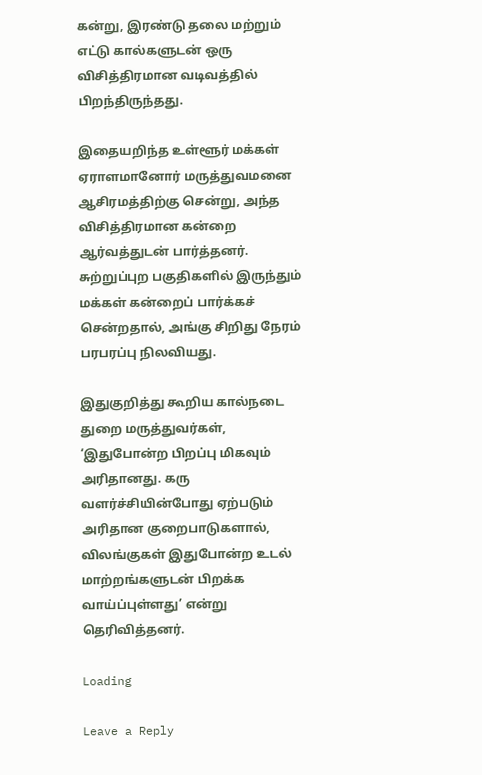கன்று, இரண்டு தலை மற்றும் எட்டு கால்களுடன் ஒரு விசித்திரமான வடிவத்தில் பிறந்திருந்தது.

இதையறிந்த உள்ளூர் மக்கள் ஏராளமானோர் மருத்துவமனை ஆசிரமத்திற்கு சென்று, அந்த விசித்திரமான கன்றை ஆர்வத்துடன் பார்த்தனர். சுற்றுப்புற பகுதிகளில் இருந்தும் மக்கள் கன்றைப் பார்க்கச் சென்றதால், அங்கு சிறிது நேரம் பரபரப்பு நிலவியது.

இதுகுறித்து கூறிய கால்நடை துறை மருத்துவர்கள், ‘இதுபோன்ற பிறப்பு மிகவும் அரிதானது. கரு வளர்ச்சியின்போது ஏற்படும் அரிதான குறைபாடுகளால், விலங்குகள் இதுபோன்ற உடல் மாற்றங்களுடன் பிறக்க வாய்ப்புள்ளது’ என்று தெரிவித்தனர்.

Loading

Leave a Reply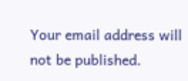Your email address will not be published.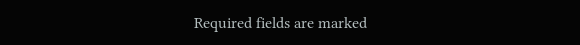Required fields are marked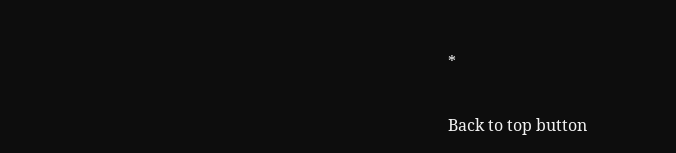*

Back to top button